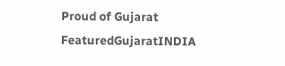Proud of Gujarat
FeaturedGujaratINDIA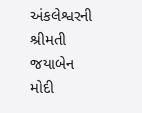અંકલેશ્વરની શ્રીમતી જયાબેન મોદી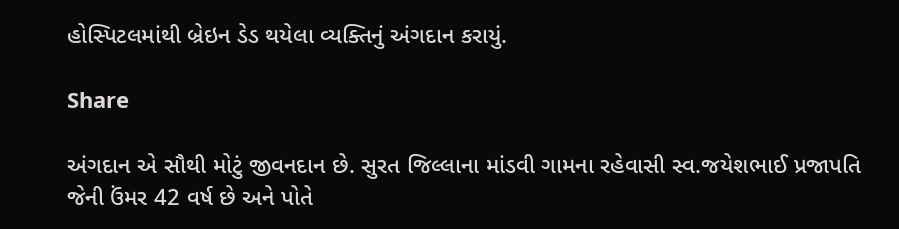હોસ્પિટલમાંથી બ્રેઇન ડેડ થયેલા વ્યક્તિનું અંગદાન કરાયું.

Share

અંગદાન એ સૌથી મોટું જીવનદાન છે. સુરત જિલ્લાના માંડવી ગામના રહેવાસી સ્વ.જયેશભાઈ પ્રજાપતિ જેની ઉંમર 42 વર્ષ છે અને પોતે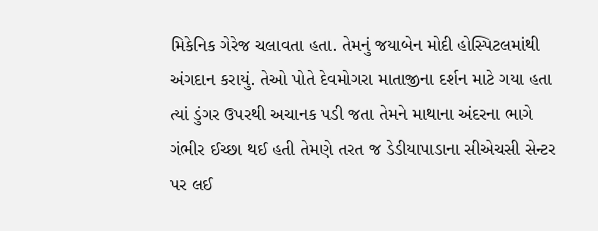મિકેનિક ગેરેજ ચલાવતા હતા. તેમનું જયાબેન મોદી હોસ્પિટલમાંથી અંગદાન કરાયું. તેઓ પોતે દેવમોગરા માતાજીના દર્શન માટે ગયા હતા ત્યાં ડુંગર ઉપરથી અચાનક પડી જતા તેમને માથાના અંદરના ભાગે ગંભીર ઈચ્છા થઈ હતી તેમણે તરત જ ડેડીયાપાડાના સીએચસી સેન્ટર પર લઈ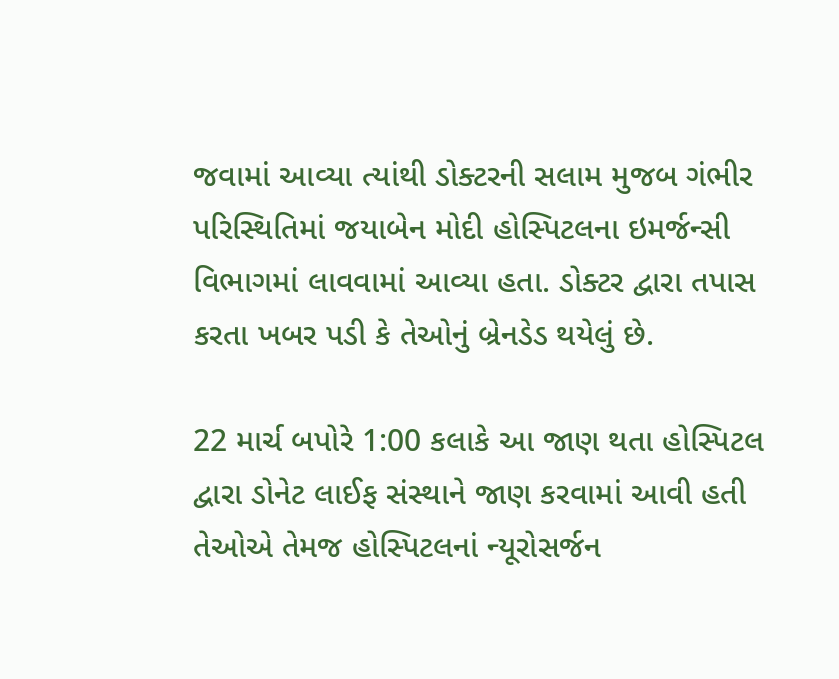જવામાં આવ્યા ત્યાંથી ડોક્ટરની સલામ મુજબ ગંભીર પરિસ્થિતિમાં જયાબેન મોદી હોસ્પિટલના ઇમર્જન્સી વિભાગમાં લાવવામાં આવ્યા હતા. ડોક્ટર દ્વારા તપાસ કરતા ખબર પડી કે તેઓનું બ્રેનડેડ થયેલું છે.

22 માર્ચ બપોરે 1:00 કલાકે આ જાણ થતા હોસ્પિટલ દ્વારા ડોનેટ લાઈફ સંસ્થાને જાણ કરવામાં આવી હતી તેઓએ તેમજ હોસ્પિટલનાં ન્યૂરોસર્જન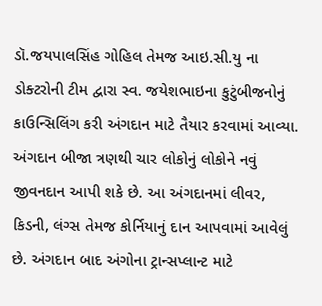ડૉ.જયપાલસિંહ ગોહિલ તેમજ આઇ.સી.યુ ના ડોક્ટરોની ટીમ દ્વારા સ્વ. જયેશભાઇના કુટુંબીજનોનું કાઉન્સિલિંગ કરી અંગદાન માટે તૈયાર કરવામાં આવ્યા. અંગદાન બીજા ત્રણથી ચાર લોકોનું લોકોને નવું જીવનદાન આપી શકે છે. આ અંગદાનમાં લીવર, કિડની, લંગ્સ તેમજ કોર્નિયાનું દાન આપવામાં આવેલું છે. અંગદાન બાદ અંગોના ટ્રાન્સપ્લાન્ટ માટે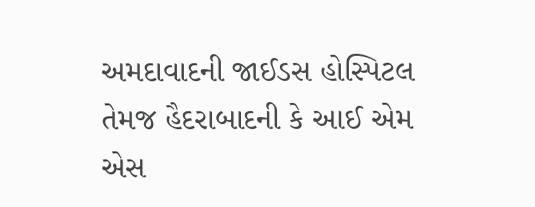અમદાવાદની જાઈડસ હોસ્પિટલ તેમજ હૈદરાબાદની કે આઈ એમ એસ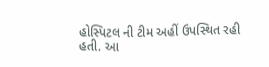હોસ્પિટલ ની ટીમ અહીં ઉપસ્થિત રહી હતી. આ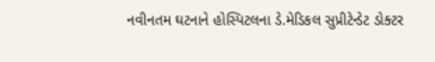નવીનતમ ઘટનાને હોસ્પિટલના ડે.મેડિકલ સુપ્રીટેન્ડેટ ડોક્ટર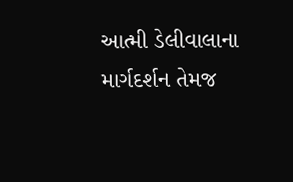આત્મી ડેલીવાલાના માર્ગદર્શન તેમજ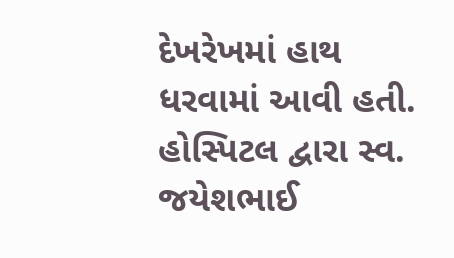દેખરેખમાં હાથ ધરવામાં આવી હતી. હોસ્પિટલ દ્વારા સ્વ. જયેશભાઈ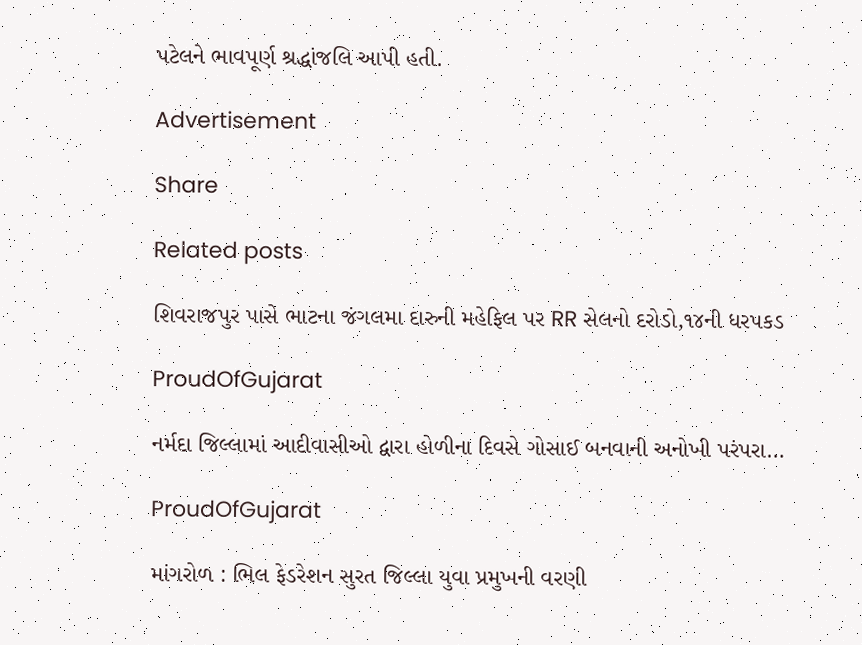પટેલને ભાવપૂર્ણ શ્રદ્ધાંજલિ આપી હતી.

Advertisement

Share

Related posts

શિવરાજપુર પાસે ભાટના જંગલમા દારુની મહેફિલ પર RR સેલનો દરોડો,૧૪ની ધરપકડ

ProudOfGujarat

નર્મદા જિલ્લામાં આદીવાસીઓ દ્વારા હોળીના દિવસે ગોસાઈ બનવાની અનોખી પરંપરા…

ProudOfGujarat

માંગરોળ : ભિલ ફેડરેશન સુરત જિલ્લા યુવા પ્રમુખની વરણી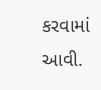કરવામાં આવી.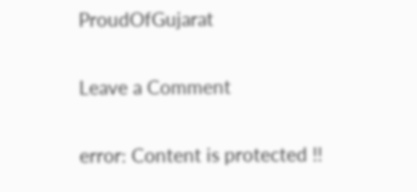ProudOfGujarat

Leave a Comment

error: Content is protected !!